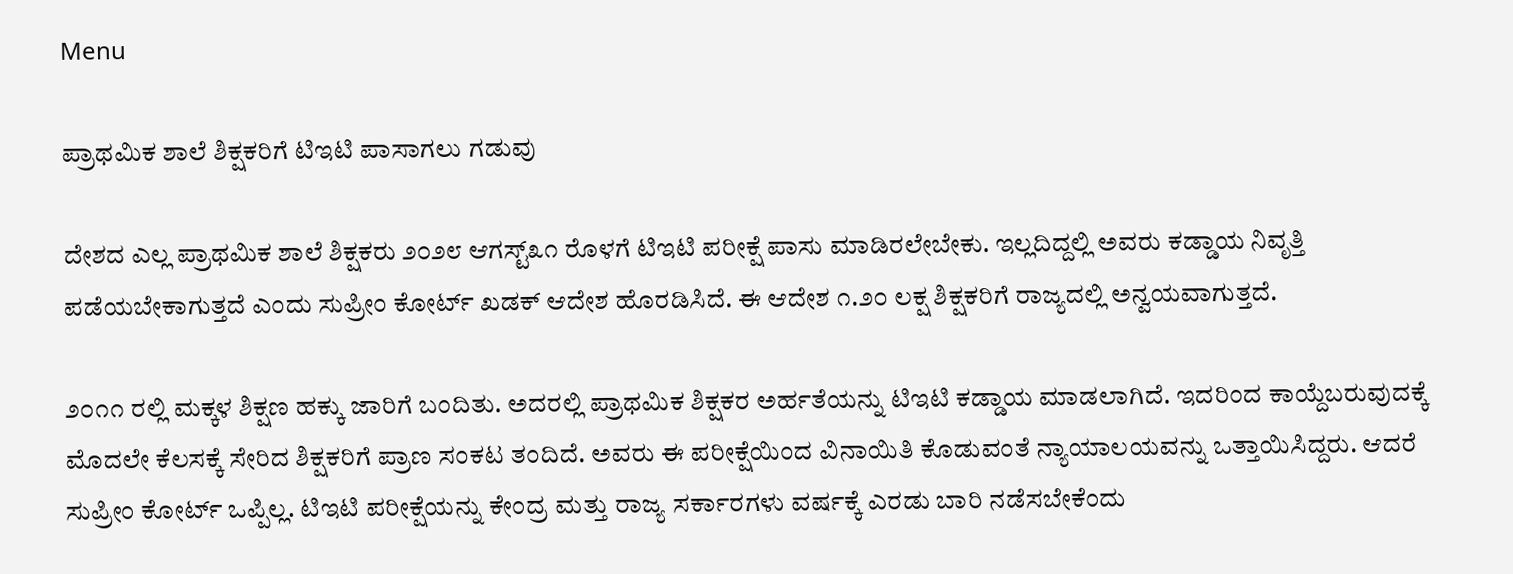Menu

ಪ್ರಾಥಮಿಕ ಶಾಲೆ ಶಿಕ್ಷಕರಿಗೆ ಟಿಇಟಿ ಪಾಸಾಗಲು ಗಡುವು

ದೇಶದ ಎಲ್ಲ ಪ್ರಾಥಮಿಕ ಶಾಲೆ ಶಿಕ್ಷಕರು ೨೦೨೮ ಆಗಸ್ಟ್೩೧ ರೊಳಗೆ ಟಿಇಟಿ ಪರೀಕ್ಷೆ ಪಾಸು ಮಾಡಿರಲೇಬೇಕು. ಇಲ್ಲದಿದ್ದಲ್ಲಿ ಅವರು ಕಡ್ಡಾಯ ನಿವೃತ್ತಿ ಪಡೆಯಬೇಕಾಗುತ್ತದೆ ಎಂದು ಸುಪ್ರೀಂ ಕೋರ್ಟ್ ಖಡಕ್ ಆದೇಶ ಹೊರಡಿಸಿದೆ. ಈ ಆದೇಶ ೧.೨೦ ಲಕ್ಷ ಶಿಕ್ಷಕರಿಗೆ ರಾಜ್ಯದಲ್ಲಿ ಅನ್ವಯವಾಗುತ್ತದೆ.

೨೦೧೧ ರಲ್ಲಿ ಮಕ್ಕಳ ಶಿಕ್ಷಣ ಹಕ್ಕು ಜಾರಿಗೆ ಬಂದಿತು. ಅದರಲ್ಲಿ ಪ್ರಾಥಮಿಕ ಶಿಕ್ಷಕರ ಅರ್ಹತೆಯನ್ನು ಟಿಇಟಿ ಕಡ್ಡಾಯ ಮಾಡಲಾಗಿದೆ. ಇದರಿಂದ ಕಾಯ್ದೆಬರುವುದಕ್ಕೆ ಮೊದಲೇ ಕೆಲಸಕ್ಕೆ ಸೇರಿದ ಶಿಕ್ಷಕರಿಗೆ ಪ್ರಾಣ ಸಂಕಟ ತಂದಿದೆ. ಅವರು ಈ ಪರೀಕ್ಷೆಯಿಂದ ವಿನಾಯಿತಿ ಕೊಡುವಂತೆ ನ್ಯಾಯಾಲಯವನ್ನು ಒತ್ತಾಯಿಸಿದ್ದರು. ಆದರೆ ಸುಪ್ರೀಂ ಕೋರ್ಟ್ ಒಪ್ಪಿಲ್ಲ. ಟಿಇಟಿ ಪರೀಕ್ಷೆಯನ್ನು ಕೇಂದ್ರ ಮತ್ತು ರಾಜ್ಯ ಸರ್ಕಾರಗಳು ವರ್ಷಕ್ಕೆ ಎರಡು ಬಾರಿ ನಡೆಸಬೇಕೆಂದು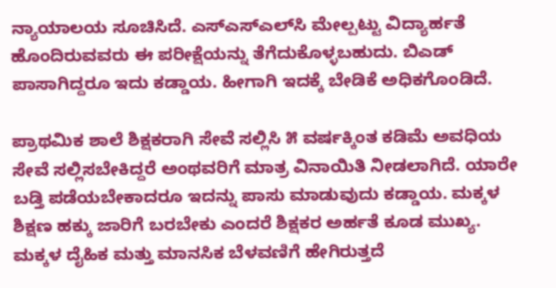ನ್ಯಾಯಾಲಯ ಸೂಚಿಸಿದೆ. ಎಸ್‌ಎಸ್‌ಎಲ್‌ಸಿ ಮೇಲ್ಪಟ್ಟು ವಿದ್ಯಾರ್ಹತೆ ಹೊಂದಿರುವವರು ಈ ಪರೀಕ್ಷೆಯನ್ನು ತೆಗೆದುಕೊಳ್ಳಬಹುದು. ಬಿಎಡ್ ಪಾಸಾಗಿದ್ದರೂ ಇದು ಕಡ್ಡಾಯ. ಹೀಗಾಗಿ ಇದಕ್ಕೆ ಬೇಡಿಕೆ ಅಧಿಕಗೊಂಡಿದೆ.

ಪ್ರಾಥಮಿಕ ಶಾಲೆ ಶಿಕ್ಷಕರಾಗಿ ಸೇವೆ ಸಲ್ಲಿಸಿ ೫ ವರ್ಷಕ್ಕಿಂತ ಕಡಿಮೆ ಅವಧಿಯ ಸೇವೆ ಸಲ್ಲಿಸಬೇಕಿದ್ದರೆ ಅಂಥವರಿಗೆ ಮಾತ್ರ ವಿನಾಯಿತಿ ನೀಡಲಾಗಿದೆ. ಯಾರೇ ಬಡ್ತಿ ಪಡೆಯಬೇಕಾದರೂ ಇದನ್ನು ಪಾಸು ಮಾಡುವುದು ಕಡ್ಡಾಯ. ಮಕ್ಕಳ ಶಿಕ್ಷಣ ಹಕ್ಕು ಜಾರಿಗೆ ಬರಬೇಕು ಎಂದರೆ ಶಿಕ್ಷಕರ ಅರ್ಹತೆ ಕೂಡ ಮುಖ್ಯ. ಮಕ್ಕಳ ದೈಹಿಕ ಮತ್ತು ಮಾನಸಿಕ ಬೆಳವಣಿಗೆ ಹೇಗಿರುತ್ತದೆ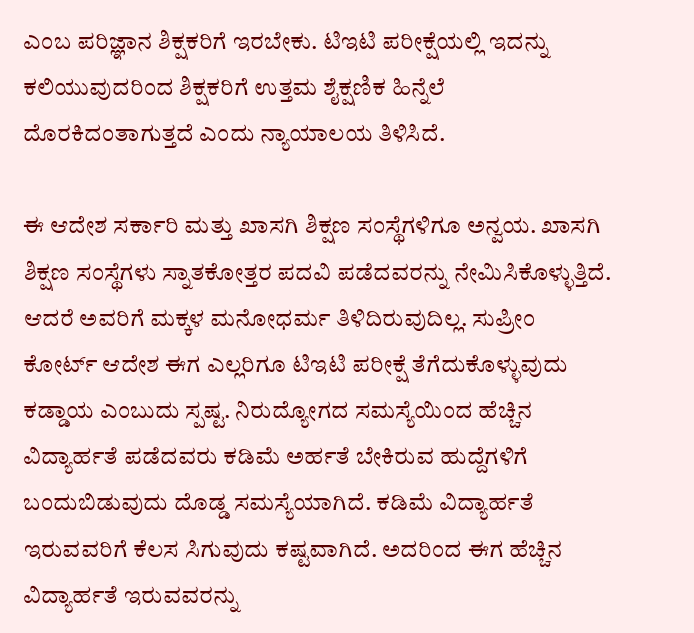ಎಂಬ ಪರಿಜ್ಞಾನ ಶಿಕ್ಷಕರಿಗೆ ಇರಬೇಕು. ಟಿಇಟಿ ಪರೀಕ್ಷೆಯಲ್ಲಿ ಇದನ್ನು ಕಲಿಯುವುದರಿಂದ ಶಿಕ್ಷಕರಿಗೆ ಉತ್ತಮ ಶೈಕ್ಷಣಿಕ ಹಿನ್ನೆಲೆ ದೊರಕಿದಂತಾಗುತ್ತದೆ ಎಂದು ನ್ಯಾಯಾಲಯ ತಿಳಿಸಿದೆ.

ಈ ಆದೇಶ ಸರ್ಕಾರಿ ಮತ್ತು ಖಾಸಗಿ ಶಿಕ್ಷಣ ಸಂಸ್ಥೆಗಳಿಗೂ ಅನ್ವಯ. ಖಾಸಗಿ ಶಿಕ್ಷಣ ಸಂಸ್ಥೆಗಳು ಸ್ನಾತಕೋತ್ತರ ಪದವಿ ಪಡೆದವರನ್ನು ನೇಮಿಸಿಕೊಳ್ಳುತ್ತಿದೆ. ಆದರೆ ಅವರಿಗೆ ಮಕ್ಕಳ ಮನೋಧರ್ಮ ತಿಳಿದಿರುವುದಿಲ್ಲ. ಸುಪ್ರೀಂ ಕೋರ್ಟ್ ಆದೇಶ ಈಗ ಎಲ್ಲರಿಗೂ ಟಿಇಟಿ ಪರೀಕ್ಷೆ ತೆಗೆದುಕೊಳ್ಳುವುದು ಕಡ್ಡಾಯ ಎಂಬುದು ಸ್ಪಷ್ಟ. ನಿರುದ್ಯೋಗದ ಸಮಸ್ಯೆಯಿಂದ ಹೆಚ್ಚಿನ ವಿದ್ಯಾರ್ಹತೆ ಪಡೆದವರು ಕಡಿಮೆ ಅರ್ಹತೆ ಬೇಕಿರುವ ಹುದ್ದೆಗಳಿಗೆ ಬಂದುಬಿಡುವುದು ದೊಡ್ಡ ಸಮಸ್ಯೆಯಾಗಿದೆ. ಕಡಿಮೆ ವಿದ್ಯಾರ್ಹತೆ ಇರುವವರಿಗೆ ಕೆಲಸ ಸಿಗುವುದು ಕಷ್ಟವಾಗಿದೆ. ಅದರಿಂದ ಈಗ ಹೆಚ್ಚಿನ ವಿದ್ಯಾರ್ಹತೆ ಇರುವವರನ್ನು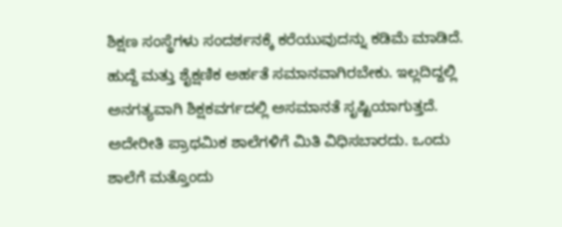ಶಿಕ್ಷಣ ಸಂಸ್ಥೆಗಳು ಸಂದರ್ಶನಕ್ಕೆ ಕರೆಯುವುದನ್ನು ಕಡಿಮೆ ಮಾಡಿದೆ. ಹುದ್ದೆ ಮತ್ತು ಶೈಕ್ಷಣಿಕ ಅರ್ಹತೆ ಸಮಾನವಾಗಿರಬೇಕು. ಇಲ್ಲದಿದ್ದಲ್ಲಿ ಅನಗತ್ಯವಾಗಿ ಶಿಕ್ಷಕವರ್ಗದಲ್ಲಿ ಅಸಮಾನತೆ ಸೃಷ್ಟಿಯಾಗುತ್ತದೆ. ಅದೇರೀತಿ ಪ್ರಾಥಮಿಕ ಶಾಲೆಗಳಿಗೆ ಮಿತಿ ವಿಧಿಸಬಾರದು. ಒಂದು ಶಾಲೆಗೆ ಮತ್ತೊಂದು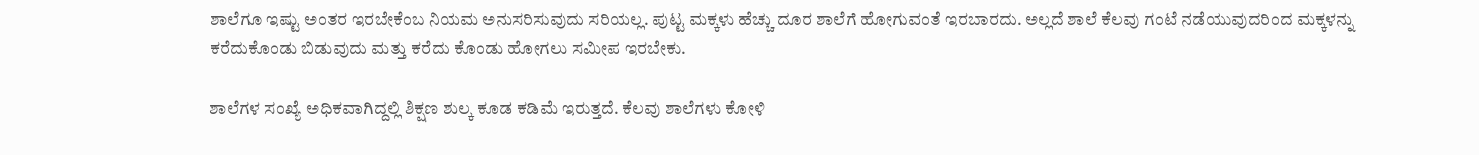ಶಾಲೆಗೂ ಇಷ್ಟು ಅಂತರ ಇರಬೇಕೆಂಬ ನಿಯಮ ಅನುಸರಿಸುವುದು ಸರಿಯಲ್ಲ. ಪುಟ್ಟ ಮಕ್ಕಳು ಹೆಚ್ಚು ದೂರ ಶಾಲೆಗೆ ಹೋಗುವಂತೆ ಇರಬಾರದು. ಅಲ್ಲದೆ ಶಾಲೆ ಕೆಲವು ಗಂಟೆ ನಡೆಯುವುದರಿಂದ ಮಕ್ಕಳನ್ನು ಕರೆದುಕೊಂಡು ಬಿಡುವುದು ಮತ್ತು ಕರೆದು ಕೊಂಡು ಹೋಗಲು ಸಮೀಪ ಇರಬೇಕು.

ಶಾಲೆಗಳ ಸಂಖ್ಯೆ ಅಧಿಕವಾಗಿದ್ದಲ್ಲಿ ಶಿಕ್ಷಣ ಶುಲ್ಕ ಕೂಡ ಕಡಿಮೆ ಇರುತ್ತದೆ. ಕೆಲವು ಶಾಲೆಗಳು ಕೋಳಿ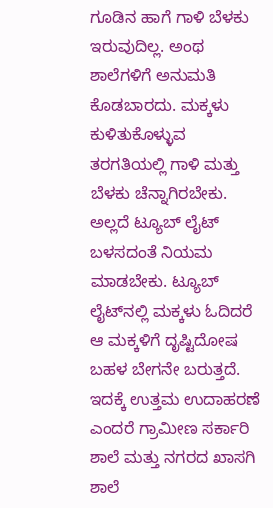ಗೂಡಿನ ಹಾಗೆ ಗಾಳಿ ಬೆಳಕು ಇರುವುದಿಲ್ಲ. ಅಂಥ ಶಾಲೆಗಳಿಗೆ ಅನುಮತಿ ಕೊಡಬಾರದು. ಮಕ್ಕಳು ಕುಳಿತುಕೊಳ್ಳುವ ತರಗತಿಯಲ್ಲಿ ಗಾಳಿ ಮತ್ತು ಬೆಳಕು ಚೆನ್ನಾಗಿರಬೇಕು. ಅಲ್ಲದೆ ಟ್ಯೂಬ್ ಲೈಟ್ ಬಳಸದಂತೆ ನಿಯಮ ಮಾಡಬೇಕು. ಟ್ಯೂಬ್ ಲೈಟ್‌ನಲ್ಲಿ ಮಕ್ಕಳು ಓದಿದರೆ ಆ ಮಕ್ಕಳಿಗೆ ದೃಷ್ಟಿದೋಷ ಬಹಳ ಬೇಗನೇ ಬರುತ್ತದೆ. ಇದಕ್ಕೆ ಉತ್ತಮ ಉದಾಹರಣೆ ಎಂದರೆ ಗ್ರಾಮೀಣ ಸರ್ಕಾರಿ ಶಾಲೆ ಮತ್ತು ನಗರದ ಖಾಸಗಿ ಶಾಲೆ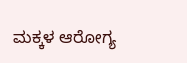ಮಕ್ಕಳ ಆರೋಗ್ಯ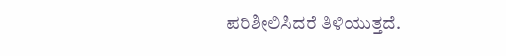ಪರಿಶೀಲಿಸಿದರೆ ತಿಳಿಯುತ್ತದೆ.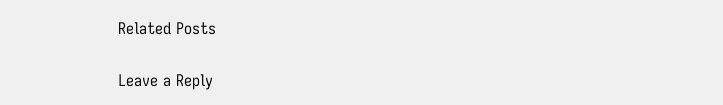Related Posts

Leave a Reply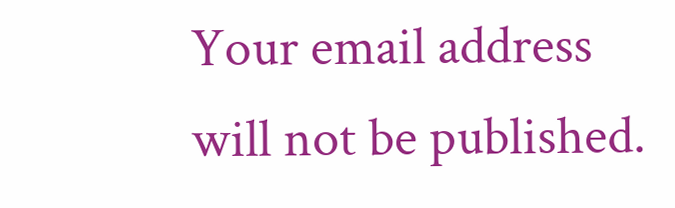Your email address will not be published.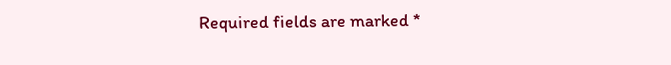Required fields are marked *